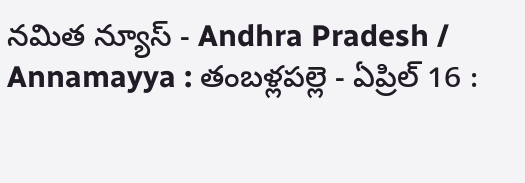నమిత న్యూస్ - Andhra Pradesh / Annamayya : తంబళ్లపల్లె - ఏప్రిల్ 16 :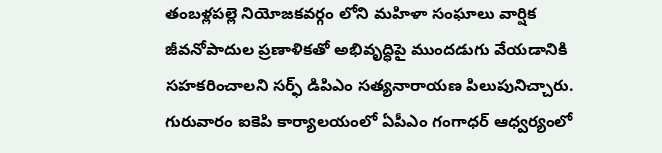తంబళ్లపల్లె నియోజకవర్గం లోని మహిళా సంఘాలు వార్షిక జీవనోపాదుల ప్రణాళికతో అభివృద్ధిపై ముందడుగు వేయడానికి సహకరించాలని సర్ఫ్ డిపిఎం సత్యనారాయణ పిలుపునిచ్చారు. గురువారం ఐకెపి కార్యాలయంలో ఏపీఎం గంగాధర్ ఆధ్వర్యంలో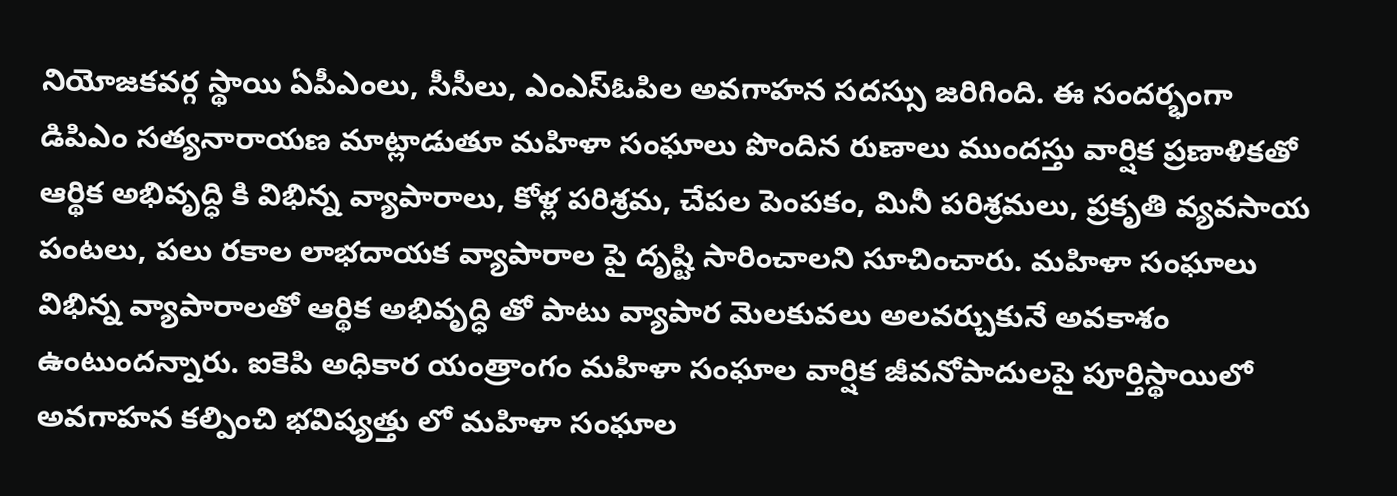నియోజకవర్గ స్థాయి ఏపీఎంలు, సీసీలు, ఎంఎస్ఓపిల అవగాహన సదస్సు జరిగింది. ఈ సందర్భంగా డిపిఎం సత్యనారాయణ మాట్లాడుతూ మహిళా సంఘాలు పొందిన రుణాలు ముందస్తు వార్షిక ప్రణాళికతో ఆర్థిక అభివృద్ధి కి విభిన్న వ్యాపారాలు, కోళ్ల పరిశ్రమ, చేపల పెంపకం, మినీ పరిశ్రమలు, ప్రకృతి వ్యవసాయ పంటలు, పలు రకాల లాభదాయక వ్యాపారాల పై దృష్టి సారించాలని సూచించారు. మహిళా సంఘాలు విభిన్న వ్యాపారాలతో ఆర్థిక అభివృద్ధి తో పాటు వ్యాపార మెలకువలు అలవర్చుకునే అవకాశం ఉంటుందన్నారు. ఐకెపి అధికార యంత్రాంగం మహిళా సంఘాల వార్షిక జీవనోపాదులపై పూర్తిస్థాయిలో అవగాహన కల్పించి భవిష్యత్తు లో మహిళా సంఘాల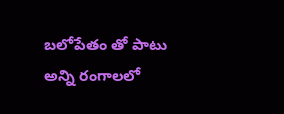బలోపేతం తో పాటు అన్ని రంగాలలో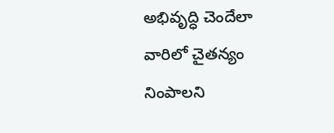అభివృద్ధి చెందేలా వారిలో చైతన్యం నింపాలని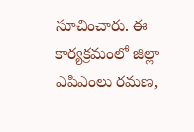సూచించారు. ఈ కార్యక్రమంలో జిల్లా ఎపిఎంలు రమణ,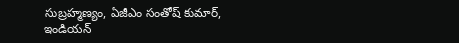సుబ్రహ్మణ్యం, ఏజీఎం సంతోష్ కుమార్, ఇండియన్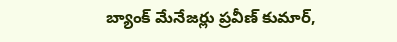బ్యాంక్ మేనేజర్లు ప్రవీణ్ కుమార్,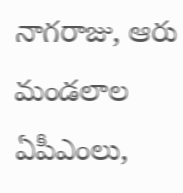నాగరాజు, ఆరు మండలాల ఏపీఎంలు,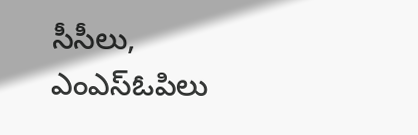సీసీలు, ఎంఎస్ఓపిలు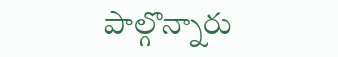పాల్గొన్నారు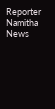Reporter
Namitha News